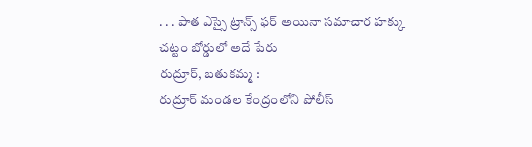. . . పాత ఎస్సై ట్రాన్స్ ఫర్ అయినా సమాచార హక్కు చట్టం బోర్డులో అదే పేరు
రుద్రూర్, బతుకమ్మ :
రుద్రూర్ మండల కేంద్రంలోని పోలీస్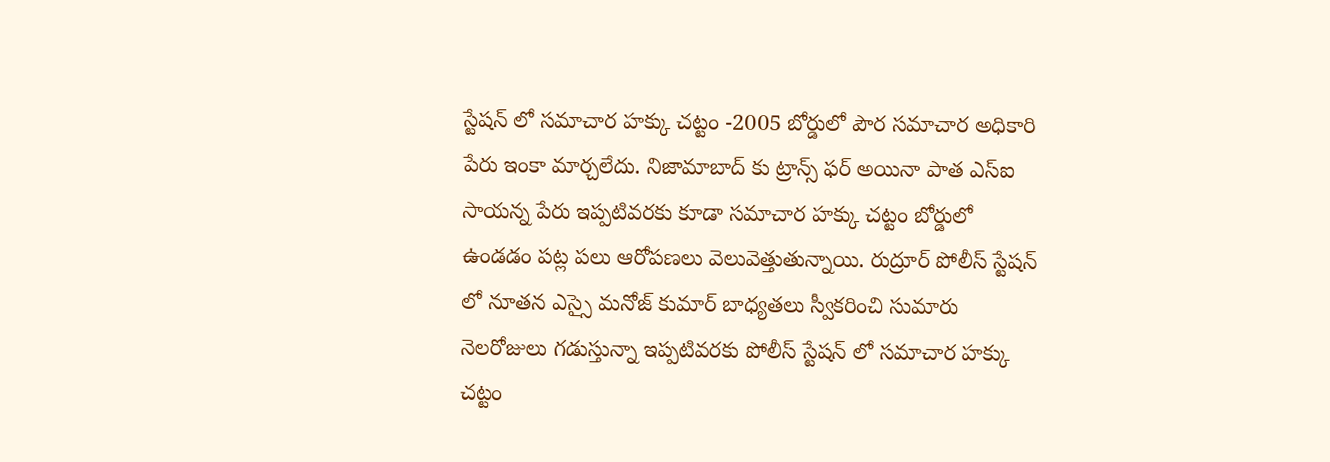స్టేషన్ లో సమాచార హక్కు చట్టం -2005 బోర్డులో పౌర సమాచార అధికారి పేరు ఇంకా మార్చలేదు. నిజామాబాద్ కు ట్రాన్స్ ఫర్ అయినా పాత ఎస్ఐ సాయన్న పేరు ఇప్పటివరకు కూడా సమాచార హక్కు చట్టం బోర్డులో ఉండడం పట్ల పలు ఆరోపణలు వెలువెత్తుతున్నాయి. రుద్రూర్ పోలీస్ స్టేషన్ లో నూతన ఎస్సై మనోజ్ కుమార్ బాధ్యతలు స్వీకరించి సుమారు నెలరోజులు గడుస్తున్నా ఇప్పటివరకు పోలీస్ స్టేషన్ లో సమాచార హక్కు చట్టం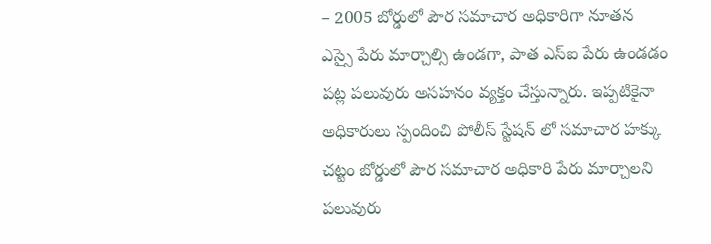– 2005 బోర్డులో పౌర సమాచార అధికారిగా నూతన ఎస్సై పేరు మార్చాల్సి ఉండగా, పాత ఎస్ఐ పేరు ఉండడం పట్ల పలువురు అసహనం వ్యక్తం చేస్తున్నారు. ఇప్పటికైనా అధికారులు స్పందించి పోలీస్ స్టేషన్ లో సమాచార హక్కు చట్టం బోర్డులో పౌర సమాచార అధికారి పేరు మార్చాలని పలువురు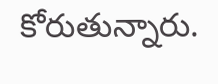కోరుతున్నారు.